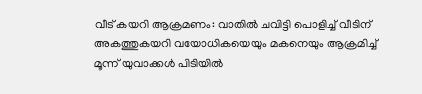വീട് കയറി ആക്രമണം: വാതിൽ ചവിട്ടി പൊളിച്ച് വീടിന് അകത്തുകയറി വയോധികയെയും മകനെയും ആക്രമിച്ച് മൂന്ന് യുവാക്കൾ പിടിയിൽ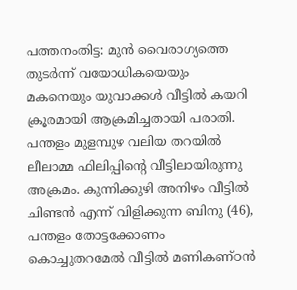പത്തനംതിട്ട: മുൻ വൈരാഗ്യത്തെ തുടർന്ന് വയോധികയെയും മകനെയും യുവാക്കൾ വീട്ടിൽ കയറി ക്രൂരമായി ആക്രമിച്ചതായി പരാതി. പന്തളം മുളമ്പുഴ വലിയ തറയിൽ ലീലാമ്മ ഫിലിപ്പിന്റെ വീട്ടിലായിരുന്നു അക്രമം. കുന്നിക്കുഴി അനിഴം വീട്ടിൽ ചിണ്ടൻ എന്ന് വിളിക്കുന്ന ബിനു (46), പന്തളം തോട്ടക്കോണം കൊച്ചുതറമേൽ വീട്ടിൽ മണികണ്ഠൻ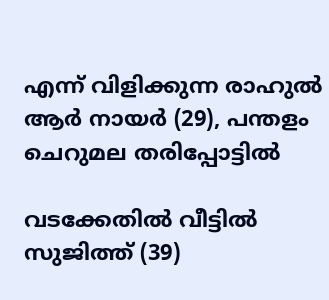എന്ന് വിളിക്കുന്ന രാഹുൽ ആർ നായർ (29), പന്തളം ചെറുമല തരിപ്പോട്ടിൽ

വടക്കേതിൽ വീട്ടിൽ സുജിത്ത് (39)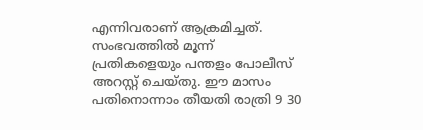എന്നിവരാണ് ആക്രമിച്ചത്. സംഭവത്തിൽ മൂന്ന് പ്രതികളെയും പന്തളം പോലീസ് അറസ്റ്റ് ചെയ്തു. ഈ മാസം പതിനൊന്നാം തീയതി രാത്രി 9 30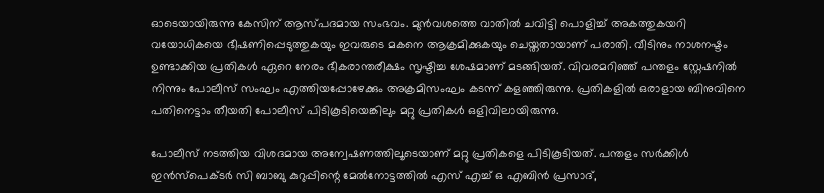ഓടെയായിരുന്നു കേസിന് ആസ്പദമായ സംഭവം. മുൻവശത്തെ വാതിൽ ചവിട്ടി പൊളിച്ച് അകത്തുകയറി വയോധികയെ ഭീഷണിപ്പെടുത്തുകയും ഇവരുടെ മകനെ ആക്രമിക്കുകയും ചെയ്തതായാണ് പരാതി. വീടിനും നാശനഷ്ടം ഉണ്ടാക്കിയ പ്രതികൾ ഏറെ നേരം ഭീകരാന്തരീക്ഷം സൃഷ്ടിച്ച ശേഷമാണ് മടങ്ങിയത്. വിവരമറിഞ്ഞ് പന്തളം സ്റ്റേഷനിൽ നിന്നും പോലീസ് സംഘം എത്തിയപ്പോഴേക്കും അക്രമിസംഘം കടന്ന് കളഞ്ഞിരുന്നു. പ്രതികളിൽ ഒരാളായ ബിനുവിനെ പതിനെട്ടാം തീയതി പോലീസ് പിടികൂടിയെങ്കിലും മറ്റു പ്രതികൾ ഒളിവിലായിരുന്നു.

പോലീസ് നടത്തിയ വിശദമായ അന്വേഷണത്തിലൂടെയാണ് മറ്റു പ്രതികളെ പിടികൂടിയത്. പന്തളം സർക്കിൾ ഇൻസ്പെക്ടർ സി ബാബു കുറുപ്പിന്റെ മേൽനോട്ടത്തിൽ എസ് എച്ച് ഒ എബിൻ പ്രസാദ്,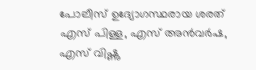പോലീസ് ഉദ്യോഗസ്ഥരായ ശരത് എസ് പിള്ള, എസ് അൻവർഷ, എസ് വിഷ്ണു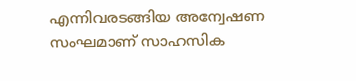എന്നിവരടങ്ങിയ അന്വേഷണ സംഘമാണ് സാഹസിക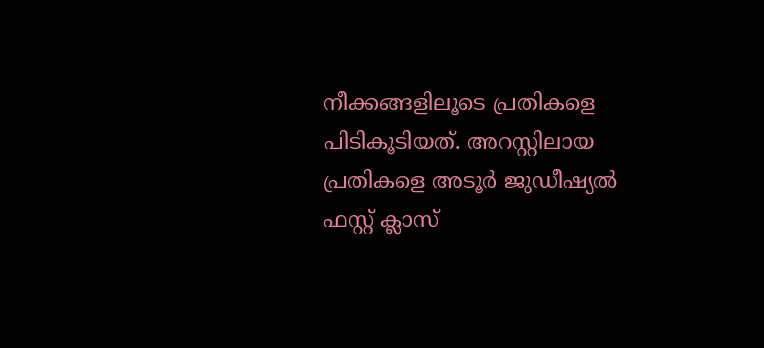നീക്കങ്ങളിലൂടെ പ്രതികളെ പിടികൂടിയത്. അറസ്റ്റിലായ പ്രതികളെ അടൂർ ജുഡീഷ്യൽ ഫസ്റ്റ് ക്ലാസ്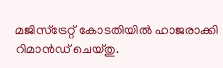മജിസ്ട്രേറ്റ് കോടതിയിൽ ഹാജരാക്കി റിമാൻഡ് ചെയ്തു.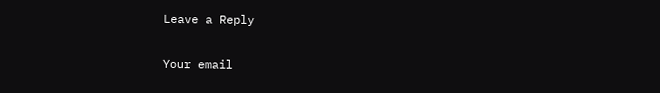Leave a Reply

Your email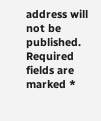address will not be published. Required fields are marked *